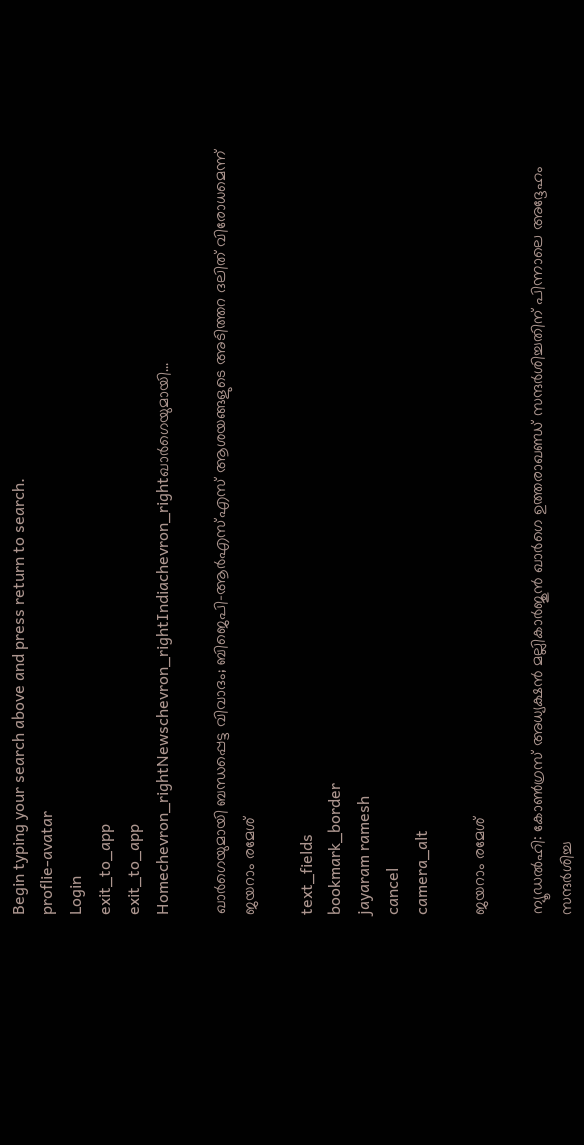Begin typing your search above and press return to search.
proflie-avatar
Login
exit_to_app
exit_to_app
Homechevron_rightNewschevron_rightIndiachevron_rightഖാർഗെയുമായി...

ഖാർഗെയുമായി ബന്ധപ്പെട്ട വിവാദം; ബിജെപി-ആർഎസ്എസ് ആശയങ്ങളുടെ അടിത്തറ ദലിത് വിരോധമെന്ന് ജയറാം രമേശ്

text_fields
bookmark_border
jayaram ramesh
cancel
camera_alt

ജയറാം രമേശ്

ന്യൂഡൽഹി: കോൺഗ്രസ് അധ്യക്ഷൻ മല്ലികാർജുൻ ഖാർഗെ ഉത്തരാഖണ്ഡ് സന്ദർശിച്ചതിന് പിന്നാലെ അദ്ദേഹം സന്ദർശിച്ച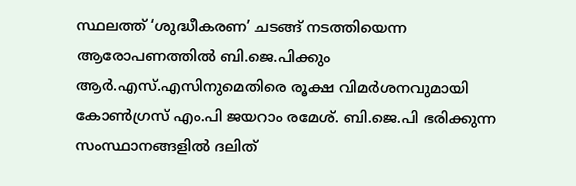സ്ഥലത്ത് ‘ശുദ്ധീകരണ’ ചടങ്ങ് നടത്തിയെന്ന ആരോപണത്തിൽ ബി.ജെ.പിക്കും ആർ.എസ്.എസിനുമെതിരെ രൂക്ഷ വിമർശനവുമായി കോൺഗ്രസ് എം.പി ജയറാം രമേശ്. ബി.ജെ.പി ഭരിക്കുന്ന സംസ്ഥാനങ്ങളിൽ ദലിത്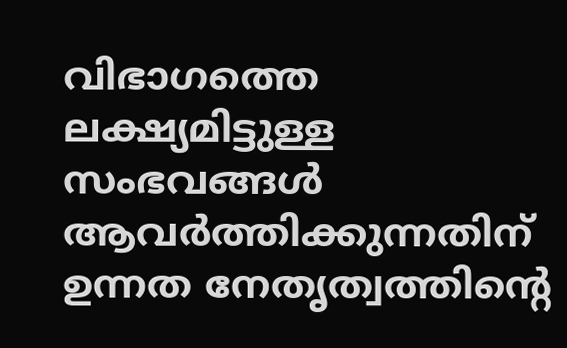വിഭാഗത്തെ ലക്ഷ്യമിട്ടുള്ള സംഭവങ്ങൾ ആവർത്തിക്കുന്നതിന് ഉന്നത നേതൃത്വത്തിന്റെ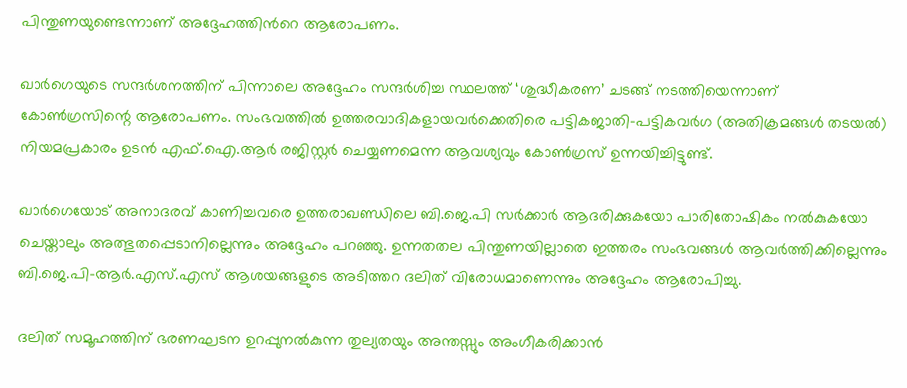പിന്തുണയുണ്ടെന്നാണ് അദ്ദേഹത്തിന്‍റെ ആരോപണം.

ഖാർഗെയുടെ സന്ദർശനത്തിന് പിന്നാലെ അദ്ദേഹം സന്ദർശിച്ച സ്ഥലത്ത് ‘ശുദ്ധീകരണ’ ചടങ്ങ് നടത്തിയെന്നാണ് കോൺഗ്രസിന്റെ ആരോപണം. സംഭവത്തിൽ ഉത്തരവാദികളായവർക്കെതിരെ പട്ടികജാതി-പട്ടികവർഗ (അതിക്രമങ്ങൾ തടയൽ) നിയമപ്രകാരം ഉടൻ എഫ്.ഐ.ആർ രജിസ്റ്റർ ചെയ്യണമെന്ന ആവശ്യവും കോൺഗ്രസ് ഉന്നയിച്ചിട്ടുണ്ട്.

ഖാർഗെയോട് അനാദരവ് കാണിച്ചവരെ ഉത്തരാഖണ്ഡിലെ ബി.ജെ.പി സർക്കാർ ആദരിക്കുകയോ പാരിതോഷികം നൽകുകയോ ചെയ്താലും അത്ഭുതപ്പെടാനില്ലെന്നും അദ്ദേഹം പറഞ്ഞു. ഉന്നതതല പിന്തുണയില്ലാതെ ഇത്തരം സംഭവങ്ങൾ ആവർത്തിക്കില്ലെന്നും ബി.ജെ.പി-ആർ.എസ്.എസ് ആശയങ്ങളുടെ അടിത്തറ ദലിത് വിരോധമാണെന്നും അദ്ദേഹം ആരോപിച്ചു.

ദലിത് സമൂഹത്തിന് ഭരണഘടന ഉറപ്പുനൽകുന്ന തുല്യതയും അന്തസ്സും അംഗീകരിക്കാൻ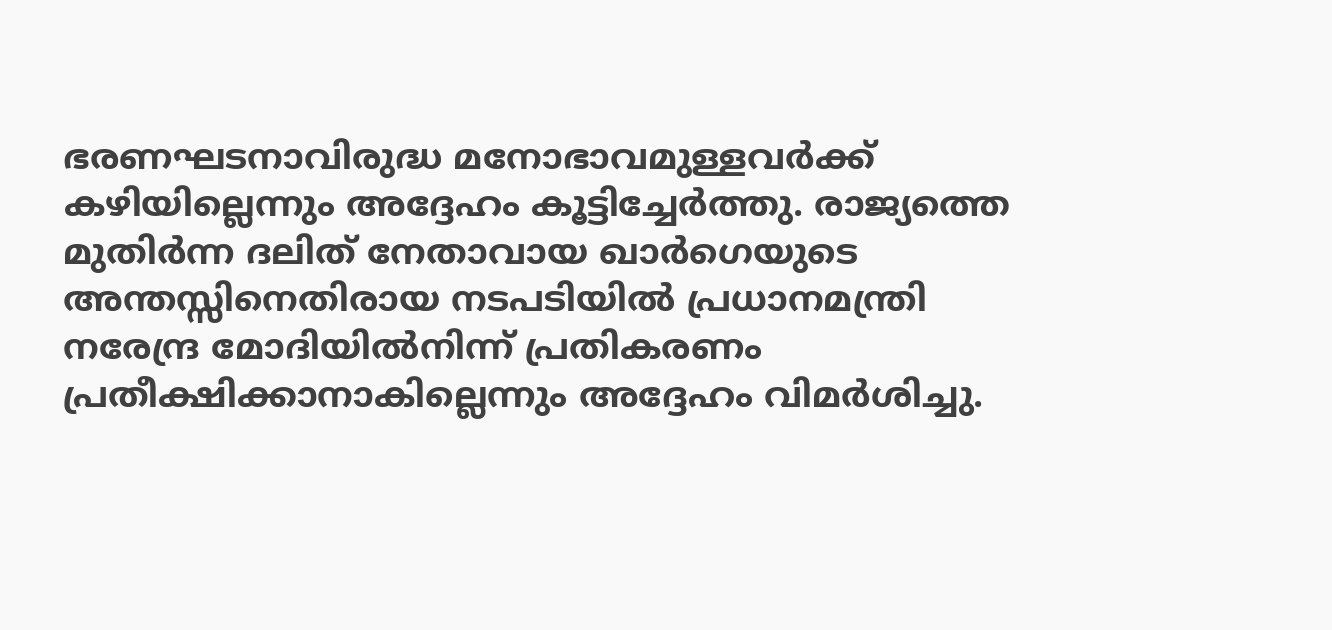ഭരണഘടനാവിരുദ്ധ മനോഭാവമുള്ളവർക്ക് കഴിയില്ലെന്നും അദ്ദേഹം കൂട്ടിച്ചേർത്തു. രാജ്യത്തെ മുതിർന്ന ദലിത് നേതാവായ ഖാർഗെയുടെ അന്തസ്സിനെതിരായ നടപടിയിൽ പ്രധാനമന്ത്രി നരേന്ദ്ര മോദിയിൽനിന്ന് പ്രതികരണം പ്രതീക്ഷിക്കാനാകില്ലെന്നും അദ്ദേഹം വിമർശിച്ചു.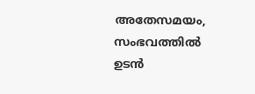അതേസമയം, സംഭവത്തിൽ ഉടൻ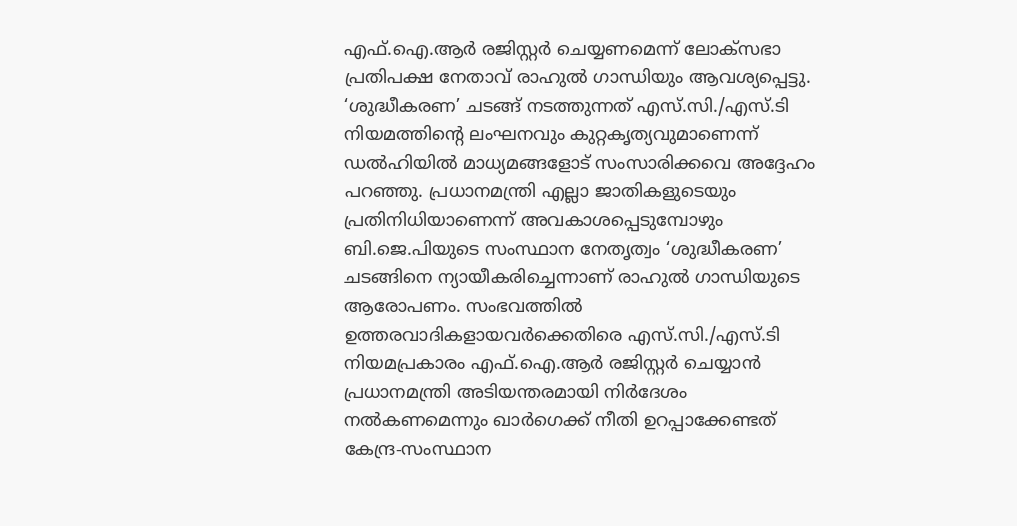എഫ്.ഐ.ആർ രജിസ്റ്റർ ചെയ്യണമെന്ന് ലോക്സഭാ പ്രതിപക്ഷ നേതാവ് രാഹുൽ ഗാന്ധിയും ആവശ്യപ്പെട്ടു. ‘ശുദ്ധീകരണ’ ചടങ്ങ് നടത്തുന്നത് എസ്.സി./എസ്.ടി നിയമത്തിന്റെ ലംഘനവും കുറ്റകൃത്യവുമാണെന്ന് ഡൽഹിയിൽ മാധ്യമങ്ങളോട് സംസാരിക്കവെ അദ്ദേഹം പറഞ്ഞു. പ്രധാനമന്ത്രി എല്ലാ ജാതികളുടെയും പ്രതിനിധിയാണെന്ന് അവകാശപ്പെടുമ്പോഴും ബി.ജെ.പിയുടെ സംസ്ഥാന നേതൃത്വം ‘ശുദ്ധീകരണ’ ചടങ്ങിനെ ന്യായീകരിച്ചെന്നാണ് രാഹുൽ ഗാന്ധിയുടെ ആരോപണം. സംഭവത്തിൽ ഉത്തരവാദികളായവർക്കെതിരെ എസ്.സി./എസ്.ടി നിയമപ്രകാരം എഫ്.ഐ.ആർ രജിസ്റ്റർ ചെയ്യാൻ പ്രധാനമന്ത്രി അടിയന്തരമായി നിർദേശം നൽകണമെന്നും ഖാർഗെക്ക് നീതി ഉറപ്പാക്കേണ്ടത് കേന്ദ്ര-സംസ്ഥാന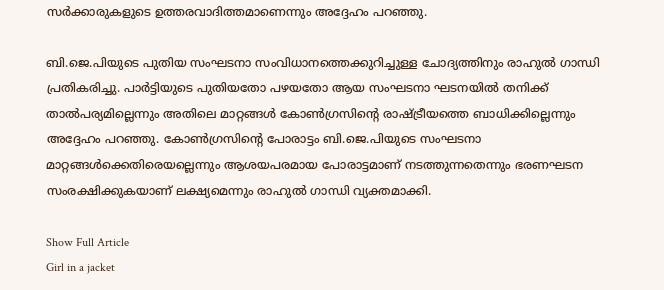സർക്കാരുകളുടെ ഉത്തരവാദിത്തമാണെന്നും അദ്ദേഹം പറഞ്ഞു.

ബി.ജെ.പിയുടെ പുതിയ സംഘടനാ സംവിധാനത്തെക്കുറിച്ചുള്ള ചോദ്യത്തിനും രാഹുൽ ഗാന്ധി പ്രതികരിച്ചു. പാർട്ടിയുടെ പുതിയതോ പഴയതോ ആയ സംഘടനാ ഘടനയിൽ തനിക്ക് താൽപര്യമില്ലെന്നും അതിലെ മാറ്റങ്ങൾ കോൺഗ്രസിന്റെ രാഷ്ട്രീയത്തെ ബാധിക്കില്ലെന്നും അദ്ദേഹം പറഞ്ഞു. കോൺഗ്രസിന്റെ പോരാട്ടം ബി.ജെ.പിയുടെ സംഘടനാ മാറ്റങ്ങൾക്കെതിരെയല്ലെന്നും ആശയപരമായ പോരാട്ടമാണ് നടത്തുന്നതെന്നും ഭരണഘടന സംരക്ഷിക്കുകയാണ് ലക്ഷ്യമെന്നും രാഹുൽ ഗാന്ധി വ്യക്തമാക്കി.

Show Full Article
Girl in a jacket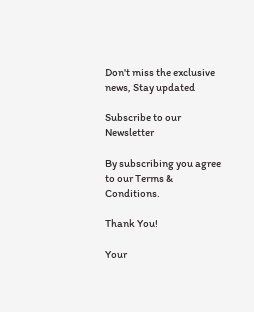Don't miss the exclusive news, Stay updated

Subscribe to our Newsletter

By subscribing you agree to our Terms & Conditions.

Thank You!

Your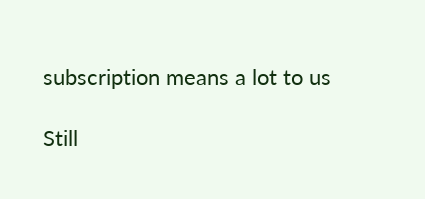subscription means a lot to us

Still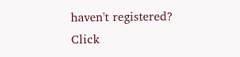haven't registered? Click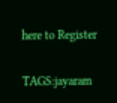here to Register

TAGS:jayaram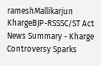rameshMallikarjun KhargeBJP-RSSSC/ST Act
News Summary - Kharge Controversy Sparks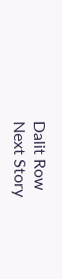Dalit Row
Next Story